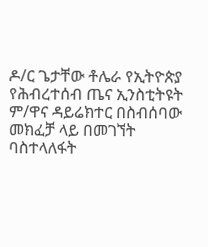ዶ/ር ጌታቸው ቶሌራ የኢትዮጵያ የሕብረተሰብ ጤና ኢንስቲትዩት ም/ዋና ዳይሬክተር በስብሰባው መክፈቻ ላይ በመገኘት ባስተላለፋት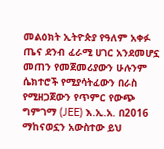መልዕክት ኢትዮጵያ የዓለም አቀፉ ጤና ደንብ ፈራሚ ሀገር አንደመሆኗ መጠን የመጀመሪያውን ሁሉንም ሴክተሮች የሚያሳትፈውን በራስ የሚዘጋጀውን የጥምር የውጭ ግምገማ (JEE) እ.ኢ.አ. በ2016 ማከናወኗን አውስተው ይህ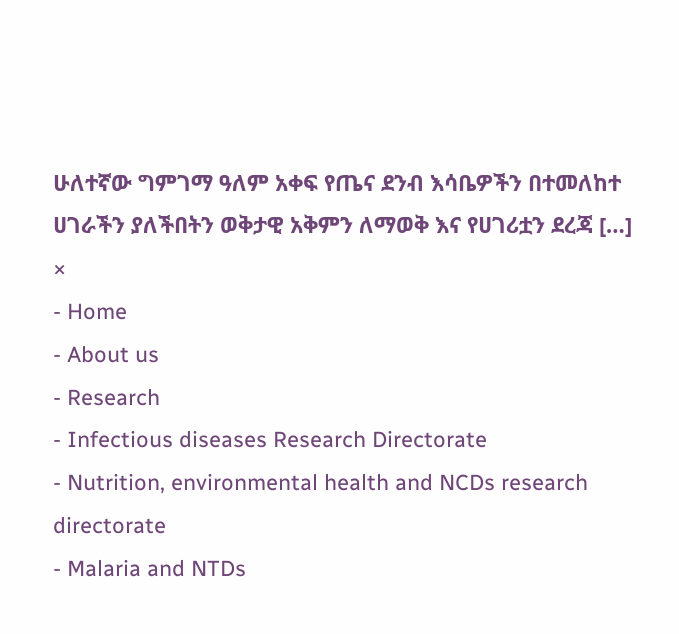ሁለተኛው ግምገማ ዓለም አቀፍ የጤና ደንብ እሳቤዎችን በተመለከተ ሀገራችን ያለችበትን ወቅታዊ አቅምን ለማወቅ እና የሀገሪቷን ደረጃ […]
×
- Home
- About us
- Research
- Infectious diseases Research Directorate
- Nutrition, environmental health and NCDs research directorate
- Malaria and NTDs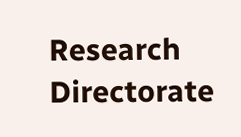Research Directorate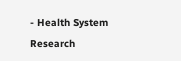- Health System Research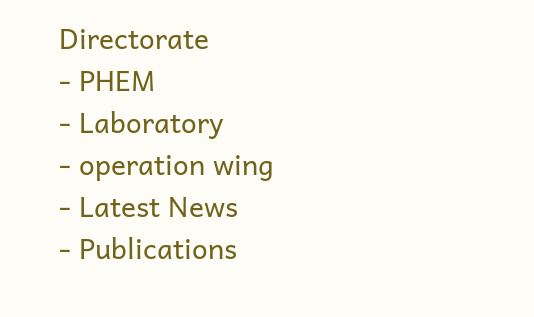Directorate
- PHEM
- Laboratory
- operation wing
- Latest News
- Publications